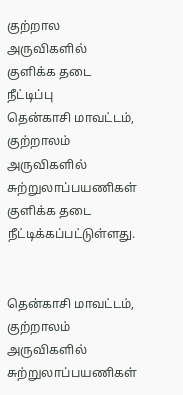குற்றால அருவிகளில் குளிக்க தடை நீட்டிப்பு
தென்காசி மாவட்டம், குற்றாலம் அருவிகளில் சுற்றுலாப்பயணிகள் குளிக்க தடை நீட்டிக்கப்பட்டுள்ளது.


தென்காசி மாவட்டம், குற்றாலம் அருவிகளில் சுற்றுலாப்பயணிகள்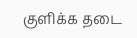குளிக்க தடை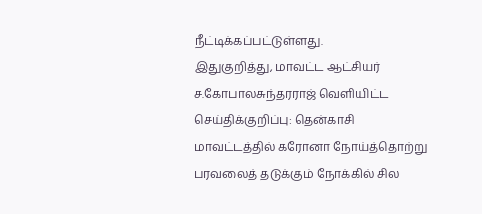நீட்டிக்கப்பட்டுள்ளது.
இதுகுறித்து, மாவட்ட ஆட்சியர் ச.கோபாலசுந்தரராஜ் வெளியிட்ட செய்திக்குறிப்பு: தென்காசி மாவட்டத்தில் கரோனா நோய்த்தொற்று பரவலைத் தடுக்கும் நோக்கில் சில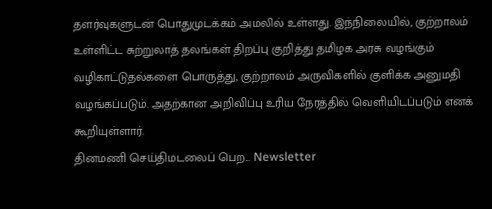தளர்வுகளுடன் பொதுமுடக்கம் அமலில் உள்ளது. இந்நிலையில், குற்றாலம் உள்ளிட்ட சுற்றுலாத் தலங்கள் திறப்பு குறித்து தமிழக அரசு வழங்கும் வழிகாட்டுதல்களை பொருத்து, குற்றாலம் அருவிகளில் குளிக்க அனுமதி வழங்கப்படும். அதற்கான அறிவிப்பு உரிய நேரத்தில் வெளியிடப்படும் எனக் கூறியுள்ளார்.
தினமணி செய்திமடலைப் பெற... Newsletter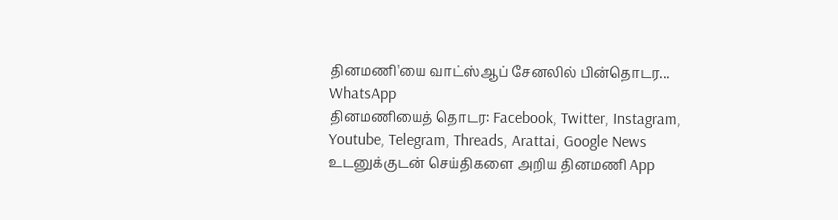தினமணி'யை வாட்ஸ்ஆப் சேனலில் பின்தொடர... WhatsApp
தினமணியைத் தொடர: Facebook, Twitter, Instagram, Youtube, Telegram, Threads, Arattai, Google News
உடனுக்குடன் செய்திகளை அறிய தினமணி App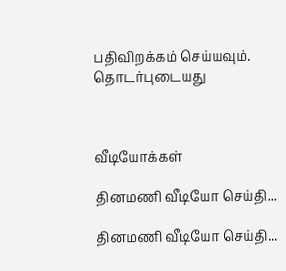பதிவிறக்கம் செய்யவும்.
தொடர்புடையது



வீடியோக்கள்

தினமணி வீடியோ செய்தி...

தினமணி வீடியோ செய்தி...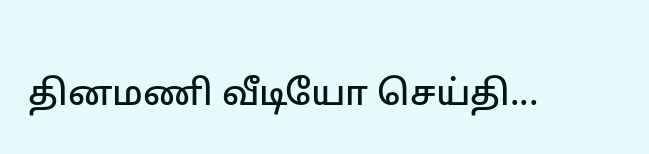தினமணி வீடியோ செய்தி...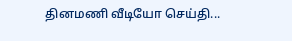தினமணி வீடியோ செய்தி...